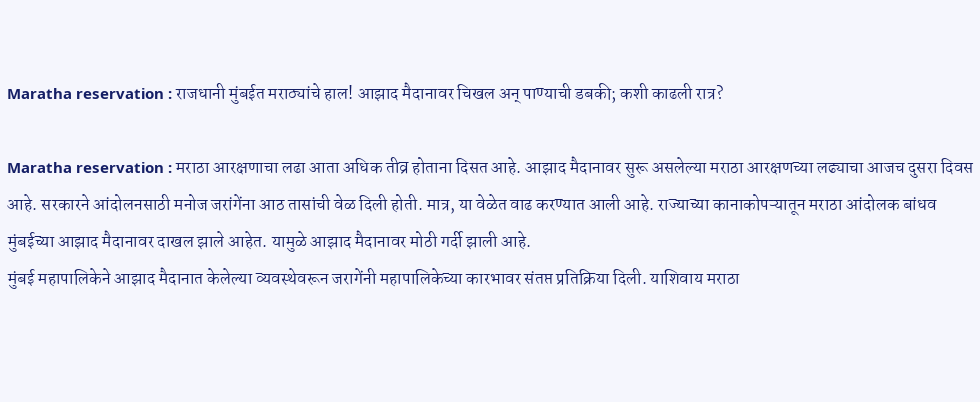Maratha reservation : राजधानी मुंबईत मराठ्यांचे हाल! आझाद मैदानावर चिखल अन् पाण्याची डबकी; कशी काढली रात्र?

Maratha reservation : मराठा आरक्षणाचा लढा आता अधिक तीव्र होताना दिसत आहे. आझाद मैदानावर सुरू असलेल्या मराठा आरक्षणच्या लढ्याचा आजच दुसरा दिवस आहे. सरकारने आंदोलनसाठी मनोज जरांगेंना आठ तासांची वेळ दिली होती. मात्र, या वेळेत वाढ करण्यात आली आहे. राज्याच्या कानाकोपऱ्यातून मराठा आंदोलक बांधव मुंबईच्या आझाद मैदानावर दाखल झाले आहेत. यामुळे आझाद मैदानावर मोठी गर्दी झाली आहे.
मुंबई महापालिकेने आझाद मैदानात केलेल्या व्यवस्थेवरून जरागेंनी महापालिकेच्या कारभावर संतप्त प्रतिक्रिया दिली. याशिवाय मराठा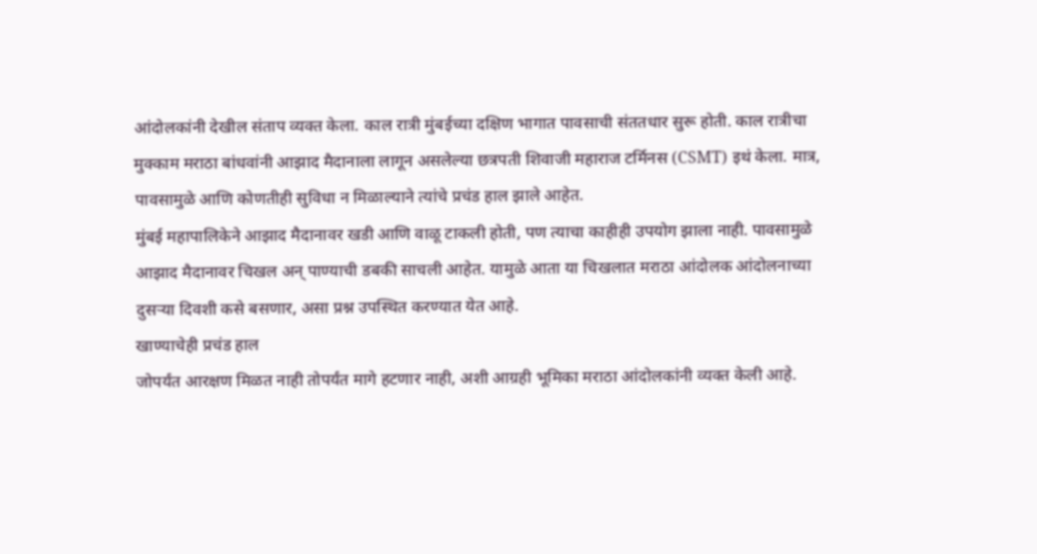आंदोलकांनी देखील संताप व्यक्त केला. काल रात्री मुंबईच्या दक्षिण भागात पावसाची संततधार सुरू होती. काल रात्रीचा मुक्काम मराठा बांधवांनी आझाद मैदानाला लागून असलेल्या छत्रपती शिवाजी महाराज टर्मिनस (CSMT) इथं केला. मात्र, पावसामुळे आणि कोणतीही सुविधा न मिळाल्याने त्यांचे प्रचंड हाल झाले आहेत.
मुंबई महापालिकेने आझाद मैदानावर खडी आणि वाळू टाकली होती, पण त्याचा काहीही उपयोग झाला नाही. पावसामुळे आझाद मैदानावर चिखल अन् पाण्याची डबकी साचली आहेत. यामुळे आता या चिखलात मराठा आंदोलक आंदोलनाच्या दुसऱ्या दिवशी कसे बसणार, असा प्रश्न उपस्थित करण्यात येत आहे.
खाण्याचेही प्रचंड हाल
जोपर्यंत आरक्षण मिळत नाही तोपर्यंत मागे हटणार नाही, अशी आग्रही भूमिका मराठा आंदोलकांनी व्यक्त केली आहे.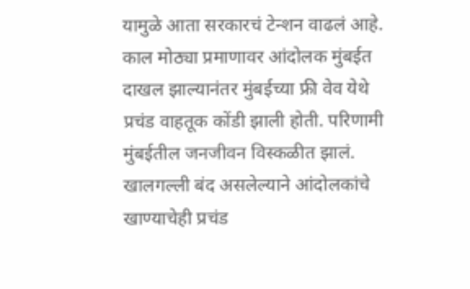यामुळे आता सरकारचं टेन्शन वाढलं आहे. काल मोठ्या प्रमाणावर आंदोलक मुंबईत दाखल झाल्यानंतर मुंबईच्या फ्री वेव येथे प्रचंड वाहतूक कोंडी झाली होती. परिणामी मुंबईतील जनजीवन विस्कळीत झालं. खालगल्ली बंद असलेल्याने आंदोलकांचे खाण्याचेही प्रचंड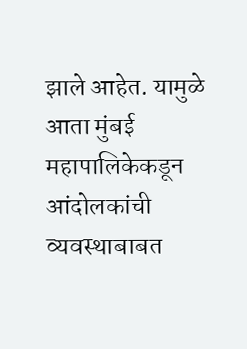झाले आहेत. यामुळे आता मुंबई महापालिकेकडून आंदोलकांची व्यवस्थाबाबत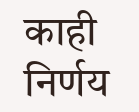काही निर्णय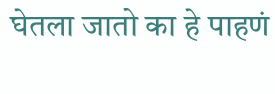घेतला जातो का हे पाहणं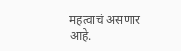महत्वाचं असणार आहे.